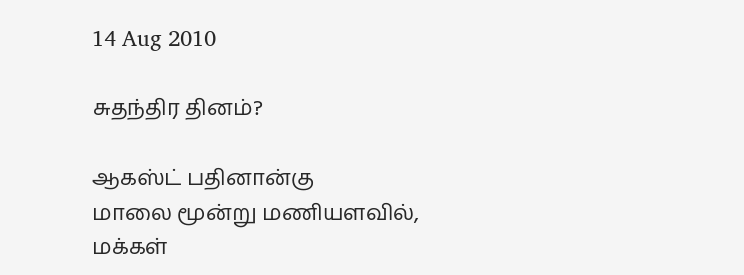14 Aug 2010

சுதந்திர தினம்?

ஆகஸ்ட் பதினான்கு
மாலை மூன்று மணியளவில்,
மக்கள்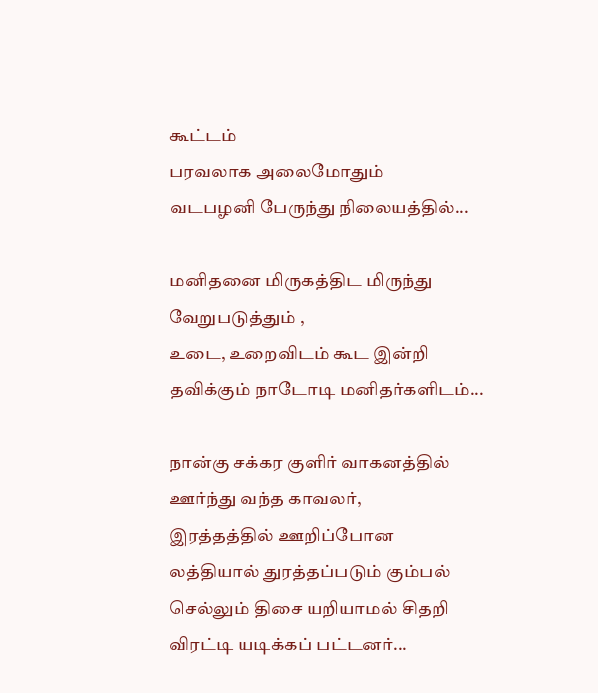கூட்டம்
பரவலாக அலைமோதும்
வடபழனி பேருந்து நிலையத்தில்...

மனிதனை மிருகத்திட மிருந்து வேறுபடுத்தும் ,
உடை, உறைவிடம் கூட இன்றி
தவிக்கும் நாடோடி மனிதர்களிடம்...

நான்கு சக்கர குளிர் வாகனத்தில்
ஊர்ந்து வந்த காவலர்,
இரத்தத்தில் ஊறிப்போன
லத்தியால் துரத்தப்படும் கும்பல்
செல்லும் திசை யறியாமல் சிதறி
விரட்டி யடிக்கப் பட்டனர்...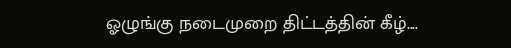ஓழுங்கு நடைமுறை திட்டத்தின் கீழ்....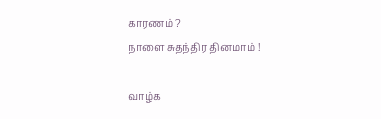காரணம் ?
நாளை சுதந்திர தினமாம் !

வாழ்க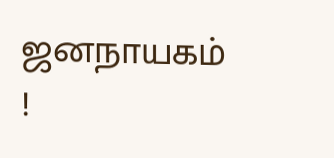ஜனநாயகம் !